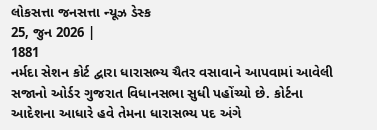લોકસત્તા જનસત્તા ન્યૂઝ ડેસ્ક
25, જુન 2026 |
1881
નર્મદા સેશન કોર્ટ દ્વારા ધારાસભ્ય ચૈતર વસાવાને આપવામાં આવેલી સજાનો ઓર્ડર ગુજરાત વિધાનસભા સુધી પહોંચ્યો છે. કોર્ટના આદેશના આધારે હવે તેમના ધારાસભ્ય પદ અંગે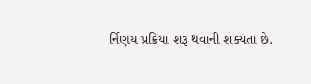ર્નિણય પ્રક્રિયા શરૂ થવાની શક્યતા છે.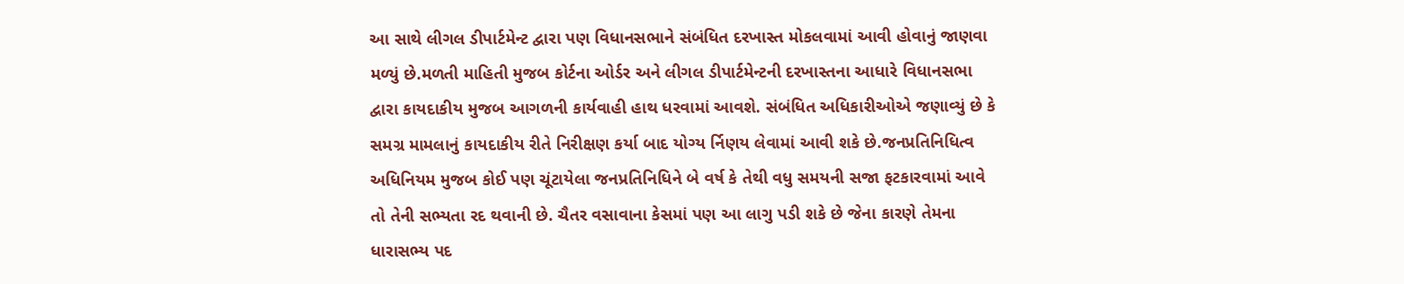આ સાથે લીગલ ડીપાર્ટમેન્ટ દ્વારા પણ વિધાનસભાને સંબંધિત દરખાસ્ત મોકલવામાં આવી હોવાનું જાણવા મળ્યું છે.મળતી માહિતી મુજબ કોર્ટના ઓર્ડર અને લીગલ ડીપાર્ટમેન્ટની દરખાસ્તના આધારે વિધાનસભા દ્વારા કાયદાકીય મુજબ આગળની કાર્યવાહી હાથ ધરવામાં આવશે. સંબંધિત અધિકારીઓએ જણાવ્યું છે કે સમગ્ર મામલાનું કાયદાકીય રીતે નિરીક્ષણ કર્યા બાદ યોગ્ય ર્નિણય લેવામાં આવી શકે છે.જનપ્રતિનિધિત્વ અધિનિયમ મુજબ કોઈ પણ ચૂંટાયેલા જનપ્રતિનિધિને બે વર્ષ કે તેથી વધુ સમયની સજા ફટકારવામાં આવે તો તેની સભ્યતા રદ થવાની છે. ચૈતર વસાવાના કેસમાં પણ આ લાગુ પડી શકે છે જેના કારણે તેમના ધારાસભ્ય પદ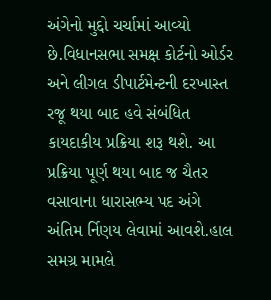અંગેનો મુદ્દો ચર્ચામાં આવ્યો છે.વિધાનસભા સમક્ષ કોર્ટનો ઓર્ડર અને લીગલ ડીપાર્ટમેન્ટની દરખાસ્ત રજૂ થયા બાદ હવે સંબંધિત કાયદાકીય પ્રક્રિયા શરૂ થશે. આ પ્રક્રિયા પૂર્ણ થયા બાદ જ ચૈતર વસાવાના ધારાસભ્ય પદ અંગે અંતિમ ર્નિણય લેવામાં આવશે.હાલ સમગ્ર મામલે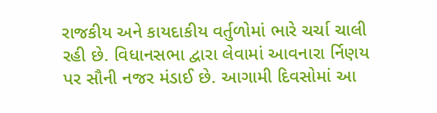રાજકીય અને કાયદાકીય વર્તુળોમાં ભારે ચર્ચા ચાલી રહી છે. વિધાનસભા દ્વારા લેવામાં આવનારા ર્નિણય પર સૌની નજર મંડાઈ છે. આગામી દિવસોમાં આ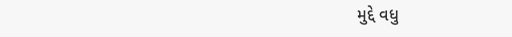મુદ્દે વધુ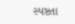સ્પષ્ટતા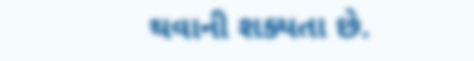થવાની શક્યતા છે.